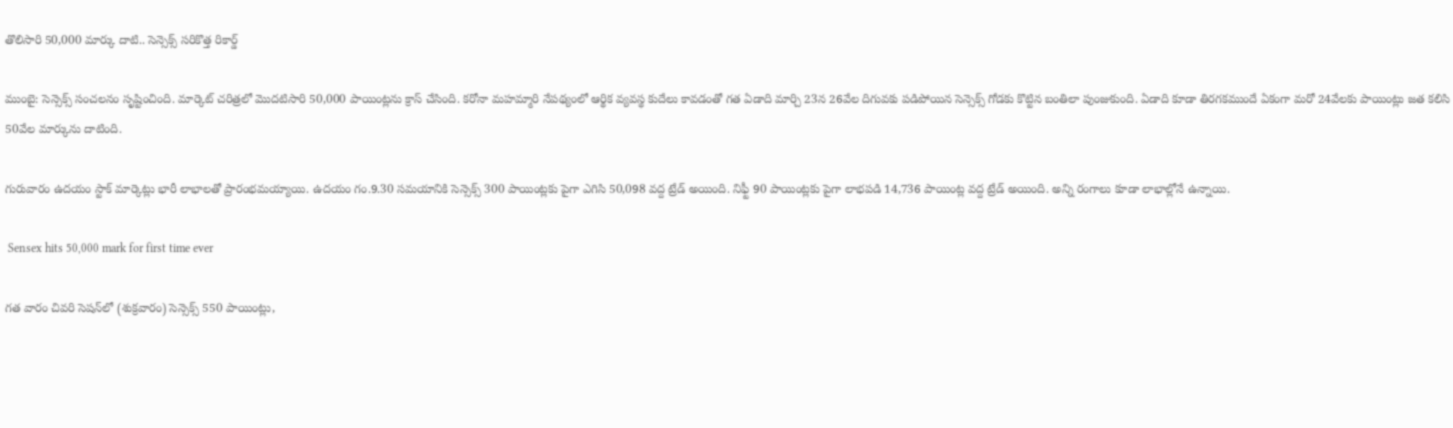తొలిసారి 50,000 మార్కు దాటి.. సెన్సెక్స్ సరికొత్త రికార్డ్

ముంబై: సెన్సెక్స్ సంచలనం సృష్టించింది. మార్కెట్ చరిత్రలో మొదటిసారి 50,000 పాయింట్లను క్రాస్ చేసింది. కరోనా మహమ్మారి నేపథ్యంలో ఆర్థిక వ్యవస్థ కుదేలు కావడంతో గత ఏడాది మార్చి 23న 26వేల దిగువకు పడిపోయిన సెన్సెక్స్ గోడకు కొట్టిన బంతిలా పుంజుకుంది. ఏడాది కూడా తిరగకముందే ఏకంగా మరో 24వేలకు పాయింట్లు జత కలిసి 50వేల మార్కును దాటింది.

గురువారం ఉదయం స్టాక్ మార్కెట్లు భారీ లాభాలతో ప్రారంభమయ్యాయి. ఉదయం గం.9.30 సమయానికి సెన్సెక్స్ 300 పాయింట్లకు పైగా ఎగిసి 50,098 వద్ద ట్రేడ్ అయింది. నిఫ్టీ 90 పాయింట్లకు పైగా లాభపడి 14,736 పాయింట్ల వద్ద ట్రేడ్ అయింది. అన్ని రంగాలు కూడా లాభాల్లోనే ఉన్నాయి.

 Sensex hits 50,000 mark for first time ever

గత వారం చివరి సెషన్‌లో (శుక్రవారం) సెన్సెక్స్ 550 పాయింట్లు,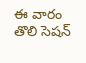ఈ వారం తొలి సెషన్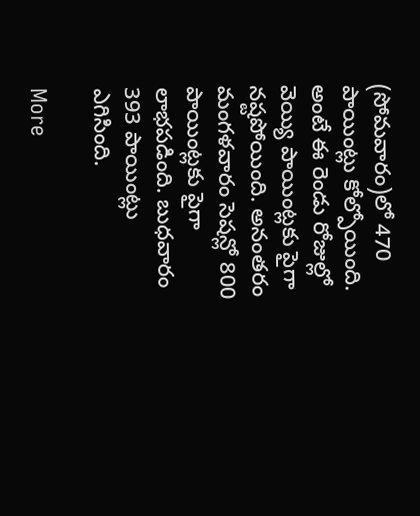(సోమవారం)లో 470 పాయింట్లు కోల్పోయింది. అంటే ఈ రెండు రోజుల్లో వెయ్యి పాయింట్లకు పైగా నష్టపోయింది. అనంతరం మంగళవారం సెషన్లో 800 పాయింట్లకు పైగా లాభపడింది. బుధవారం 393 పాయింట్లు ఎగిసింది.

More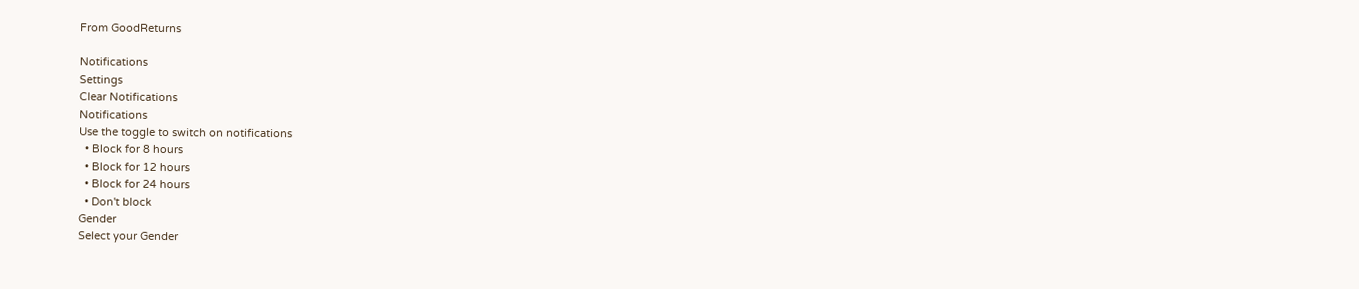From GoodReturns

Notifications
Settings
Clear Notifications
Notifications
Use the toggle to switch on notifications
  • Block for 8 hours
  • Block for 12 hours
  • Block for 24 hours
  • Don't block
Gender
Select your Gender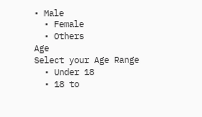• Male
  • Female
  • Others
Age
Select your Age Range
  • Under 18
  • 18 to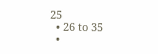25
  • 26 to 35
  •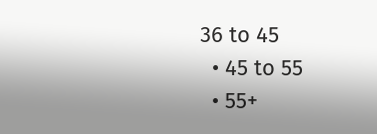36 to 45
  • 45 to 55
  • 55+